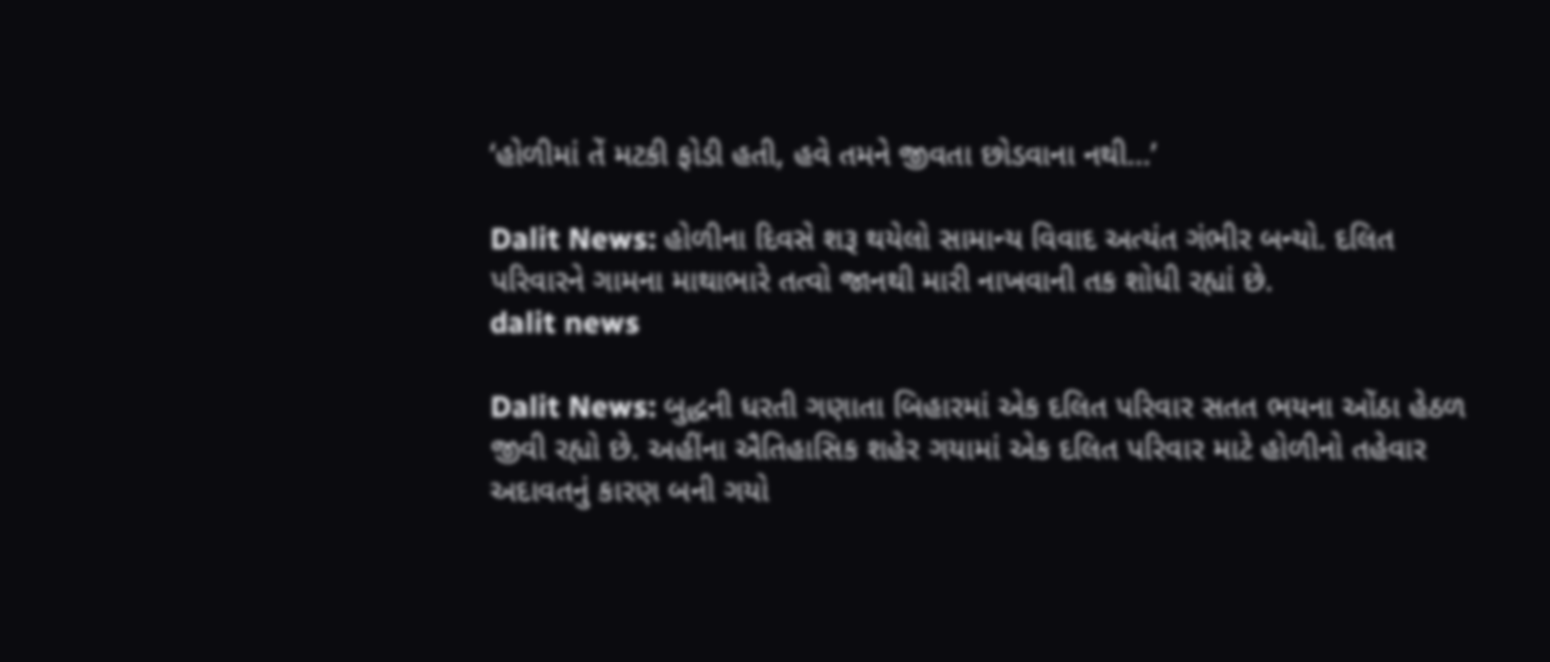‘હોળીમાં તેં મટકી ફોડી હતી, હવે તમને જીવતા છોડવાના નથી…’

Dalit News: હોળીના દિવસે શરૂ થયેલો સામાન્ય વિવાદ અત્યંત ગંભીર બન્યો. દલિત પરિવારને ગામના માથાભારે તત્વો જાનથી મારી નાખવાની તક શોધી રહ્યાં છે.
dalit news

Dalit News: બુદ્ધની ધરતી ગણાતા બિહારમાં એક દલિત પરિવાર સતત ભયના ઓંઠા હેઠળ જીવી રહ્યો છે. અહીંના ઐતિહાસિક શહેર ગયામાં એક દલિત પરિવાર માટે હોળીનો તહેવાર અદાવતનું કારણ બની ગયો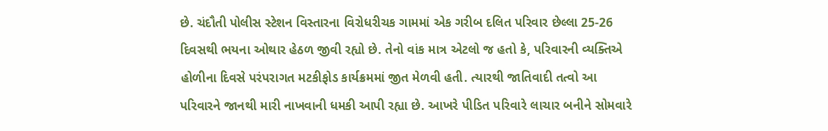છે. ચંદૌતી પોલીસ સ્ટેશન વિસ્તારના વિરોધરીચક ગામમાં એક ગરીબ દલિત પરિવાર છેલ્લા 25-26 દિવસથી ભયના ઓથાર હેઠળ જીવી રહ્યો છે. તેનો વાંક માત્ર એટલો જ હતો કે, પરિવારની વ્યક્તિએ હોળીના દિવસે પરંપરાગત મટકીફોડ કાર્યક્રમમાં જીત મેળવી હતી. ત્યારથી જાતિવાદી તત્વો આ પરિવારને જાનથી મારી નાખવાની ધમકી આપી રહ્યા છે. આખરે પીડિત પરિવારે લાચાર બનીને સોમવારે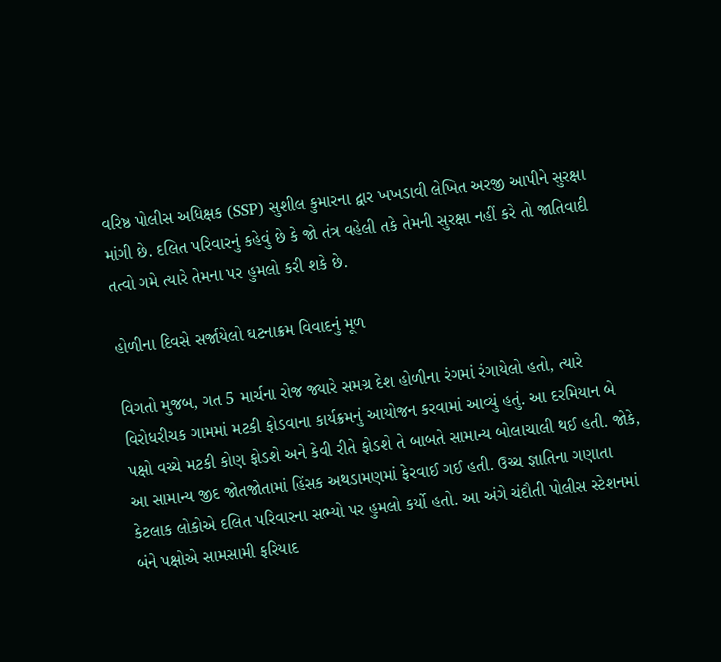વરિષ્ઠ પોલીસ અધિક્ષક (SSP) સુશીલ કુમારના દ્વાર ખખડાવી લેખિત અરજી આપીને સુરક્ષા માંગી છે. દલિત પરિવારનું કહેવું છે કે જો તંત્ર વહેલી તકે તેમની સુરક્ષા નહીં કરે તો જાતિવાદી તત્વો ગમે ત્યારે તેમના પર હુમલો કરી શકે છે.

હોળીના દિવસે સર્જાયેલો ઘટનાક્રમ વિવાદનું મૂળ

વિગતો મુજબ, ગત 5 માર્ચના રોજ જ્યારે સમગ્ર દેશ હોળીના રંગમાં રંગાયેલો હતો, ત્યારે વિરોધરીચક ગામમાં મટકી ફોડવાના કાર્યક્રમનું આયોજન કરવામાં આવ્યું હતું. આ દરમિયાન બે પક્ષો વચ્ચે મટકી કોણ ફોડશે અને કેવી રીતે ફોડશે તે બાબતે સામાન્ય બોલાચાલી થઈ હતી. જોકે, આ સામાન્ય જીદ જોતજોતામાં હિંસક અથડામણમાં ફેરવાઈ ગઈ હતી. ઉચ્ચ જ્ઞાતિના ગણાતા કેટલાક લોકોએ દલિત પરિવારના સભ્યો પર હુમલો કર્યો હતો. આ અંગે ચંદૌતી પોલીસ સ્ટેશનમાં બંને પક્ષોએ સામસામી ફરિયાદ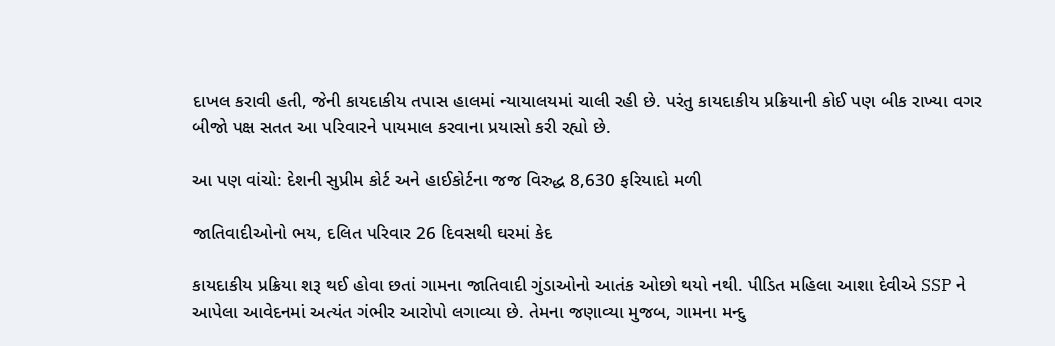દાખલ કરાવી હતી, જેની કાયદાકીય તપાસ હાલમાં ન્યાયાલયમાં ચાલી રહી છે. પરંતુ કાયદાકીય પ્રક્રિયાની કોઈ પણ બીક રાખ્યા વગર બીજો પક્ષ સતત આ પરિવારને પાયમાલ કરવાના પ્રયાસો કરી રહ્યો છે.

આ પણ વાંચો: દેશની સુપ્રીમ કોર્ટ અને હાઈકોર્ટના જજ વિરુદ્ધ 8,630 ફરિયાદો મળી

જાતિવાદીઓનો ભય, દલિત પરિવાર 26 દિવસથી ઘરમાં કેદ

કાયદાકીય પ્રક્રિયા શરૂ થઈ હોવા છતાં ગામના જાતિવાદી ગુંડાઓનો આતંક ઓછો થયો નથી. પીડિત મહિલા આશા દેવીએ SSP ને આપેલા આવેદનમાં અત્યંત ગંભીર આરોપો લગાવ્યા છે. તેમના જણાવ્યા મુજબ, ગામના મન્દુ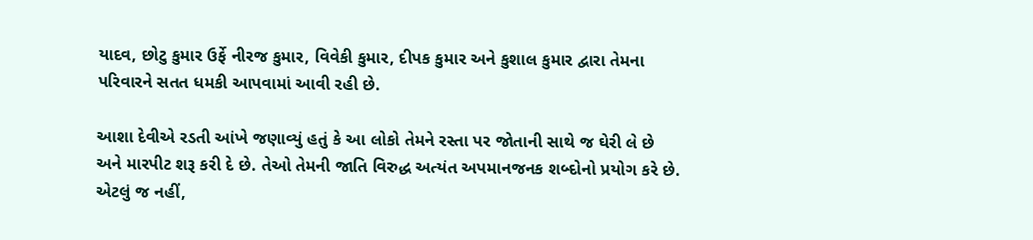યાદવ, છોટુ કુમાર ઉર્ફે નીરજ કુમાર, વિવેકી કુમાર, દીપક કુમાર અને કુશાલ કુમાર દ્વારા તેમના પરિવારને સતત ધમકી આપવામાં આવી રહી છે.

આશા દેવીએ રડતી આંખે જણાવ્યું હતું કે આ લોકો તેમને રસ્તા પર જોતાની સાથે જ ઘેરી લે છે અને મારપીટ શરૂ કરી દે છે. તેઓ તેમની જાતિ વિરુદ્ધ અત્યંત અપમાનજનક શબ્દોનો પ્રયોગ કરે છે. એટલું જ નહીં,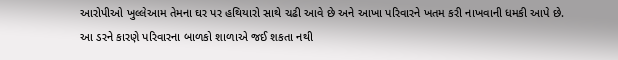આરોપીઓ ખુલ્લેઆમ તેમના ઘર પર હથિયારો સાથે ચઢી આવે છે અને આખા પરિવારને ખતમ કરી નાખવાની ધમકી આપે છે. આ ડરને કારણે પરિવારના બાળકો શાળાએ જઈ શકતા નથી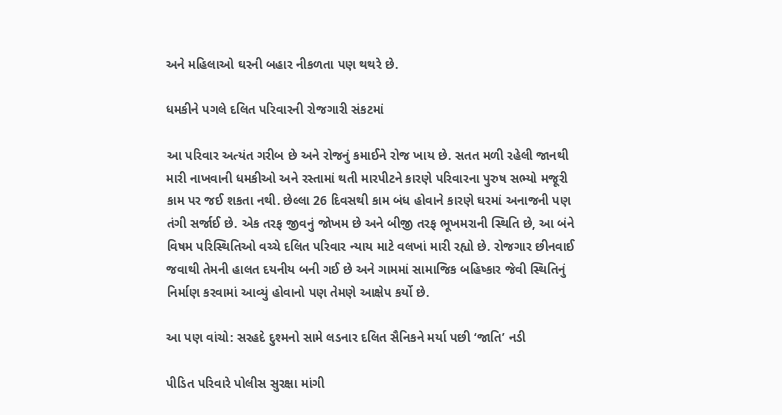અને મહિલાઓ ઘરની બહાર નીકળતા પણ થથરે છે.

ધમકીને પગલે દલિત પરિવારની રોજગારી સંકટમાં

આ પરિવાર અત્યંત ગરીબ છે અને રોજનું કમાઈને રોજ ખાય છે. સતત મળી રહેલી જાનથી મારી નાખવાની ધમકીઓ અને રસ્તામાં થતી મારપીટને કારણે પરિવારના પુરુષ સભ્યો મજૂરી કામ પર જઈ શકતા નથી. છેલ્લા 26 દિવસથી કામ બંધ હોવાને કારણે ઘરમાં અનાજની પણ તંગી સર્જાઈ છે. એક તરફ જીવનું જોખમ છે અને બીજી તરફ ભૂખમરાની સ્થિતિ છે, આ બંને વિષમ પરિસ્થિતિઓ વચ્ચે દલિત પરિવાર ન્યાય માટે વલખાં મારી રહ્યો છે. રોજગાર છીનવાઈ જવાથી તેમની હાલત દયનીય બની ગઈ છે અને ગામમાં સામાજિક બહિષ્કાર જેવી સ્થિતિનું નિર્માણ કરવામાં આવ્યું હોવાનો પણ તેમણે આક્ષેપ કર્યો છે.

આ પણ વાંચો: સરહદે દુશ્મનો સામે લડનાર દલિત સૈનિકને મર્યા પછી ‘જાતિ’ નડી

પીડિત પરિવારે પોલીસ સુરક્ષા માંગી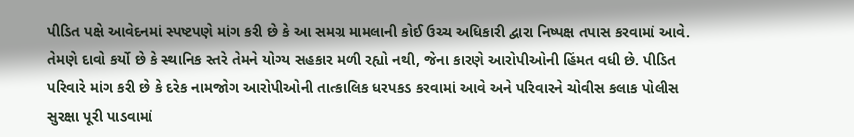પીડિત પક્ષે આવેદનમાં સ્પષ્ટપણે માંગ કરી છે કે આ સમગ્ર મામલાની કોઈ ઉચ્ચ અધિકારી દ્વારા નિષ્પક્ષ તપાસ કરવામાં આવે. તેમણે દાવો કર્યો છે કે સ્થાનિક સ્તરે તેમને યોગ્ય સહકાર મળી રહ્યો નથી, જેના કારણે આરોપીઓની હિંમત વધી છે. પીડિત પરિવારે માંગ કરી છે કે દરેક નામજોગ આરોપીઓની તાત્કાલિક ધરપકડ કરવામાં આવે અને પરિવારને ચોવીસ કલાક પોલીસ સુરક્ષા પૂરી પાડવામાં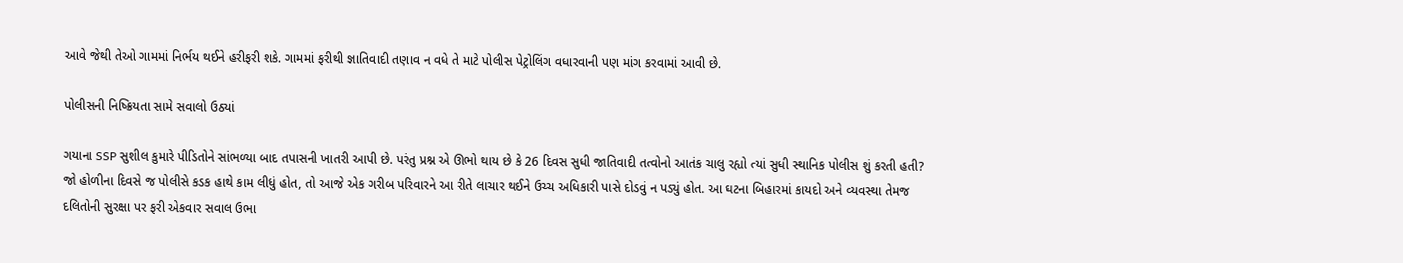આવે જેથી તેઓ ગામમાં નિર્ભય થઈને હરીફરી શકે. ગામમાં ફરીથી જ્ઞાતિવાદી તણાવ ન વધે તે માટે પોલીસ પેટ્રોલિંગ વધારવાની પણ માંગ કરવામાં આવી છે.

પોલીસની નિષ્ક્રિયતા સામે સવાલો ઉઠ્યાં

ગયાના SSP સુશીલ કુમારે પીડિતોને સાંભળ્યા બાદ તપાસની ખાતરી આપી છે. પરંતુ પ્રશ્ન એ ઊભો થાય છે કે 26 દિવસ સુધી જાતિવાદી તત્વોનો આતંક ચાલુ રહ્યો ત્યાં સુધી સ્થાનિક પોલીસ શું કરતી હતી? જો હોળીના દિવસે જ પોલીસે કડક હાથે કામ લીધું હોત, તો આજે એક ગરીબ પરિવારને આ રીતે લાચાર થઈને ઉચ્ચ અધિકારી પાસે દોડવું ન પડ્યું હોત. આ ઘટના બિહારમાં કાયદો અને વ્યવસ્થા તેમજ દલિતોની સુરક્ષા પર ફરી એકવાર સવાલ ઉભા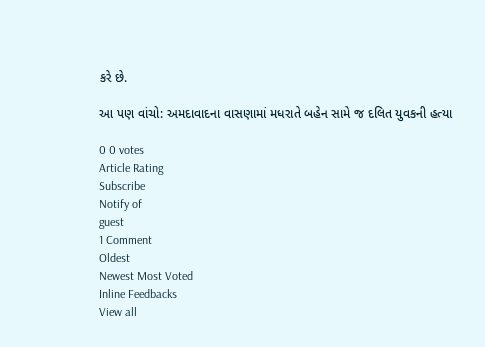કરે છે.

આ પણ વાંચો: અમદાવાદના વાસણામાં મધરાતે બહેન સામે જ દલિત યુવકની હત્યા

0 0 votes
Article Rating
Subscribe
Notify of
guest
1 Comment
Oldest
Newest Most Voted
Inline Feedbacks
View all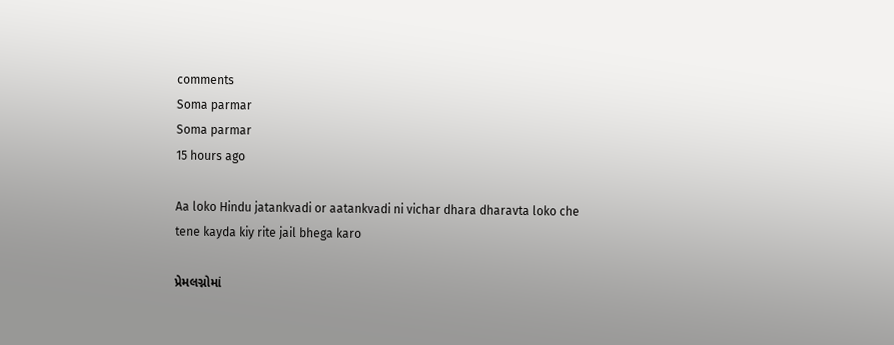comments
Soma parmar
Soma parmar
15 hours ago

Aa loko Hindu jatankvadi or aatankvadi ni vichar dhara dharavta loko che tene kayda kiy rite jail bhega karo

પ્રેમલગ્નોમાં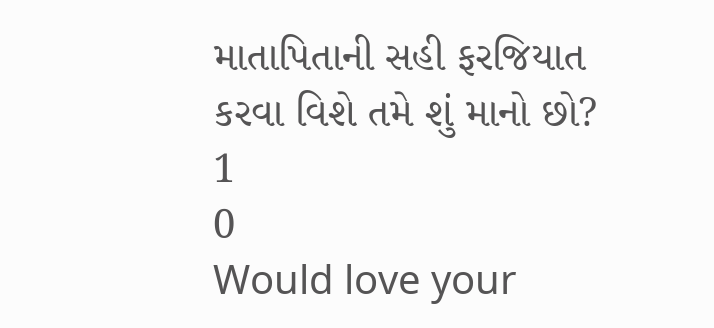માતાપિતાની સહી ફરજિયાત કરવા વિશે તમે શું માનો છો?
1
0
Would love your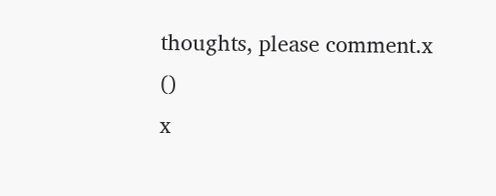thoughts, please comment.x
()
x